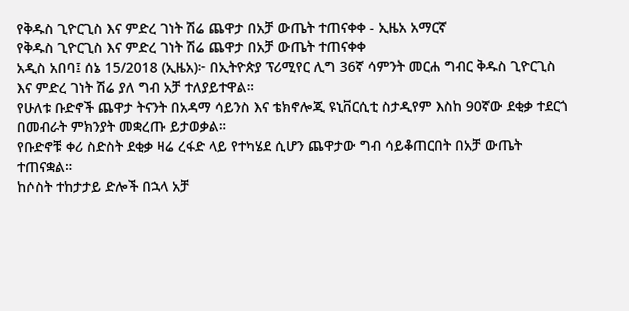የቅዱስ ጊዮርጊስ እና ምድረ ገነት ሽሬ ጨዋታ በአቻ ውጤት ተጠናቀቀ - ኢዜአ አማርኛ
የቅዱስ ጊዮርጊስ እና ምድረ ገነት ሽሬ ጨዋታ በአቻ ውጤት ተጠናቀቀ
አዲስ አበባ፤ ሰኔ 15/2018 (ኢዜአ)፦ በኢትዮጵያ ፕሪሚየር ሊግ 36ኛ ሳምንት መርሐ ግብር ቅዱስ ጊዮርጊስ እና ምድረ ገነት ሽሬ ያለ ግብ አቻ ተለያይተዋል።
የሁለቱ ቡድኖች ጨዋታ ትናንት በአዳማ ሳይንስ እና ቴክኖሎጂ ዩኒቨርሲቲ ስታዲየም እስከ 90ኛው ደቂቃ ተደርጎ በመብራት ምክንያት መቋረጡ ይታወቃል።
የቡድኖቹ ቀሪ ስድስት ደቂቃ ዛሬ ረፋድ ላይ የተካሄደ ሲሆን ጨዋታው ግብ ሳይቆጠርበት በአቻ ውጤት ተጠናቋል።
ከሶስት ተከታታይ ድሎች በኋላ አቻ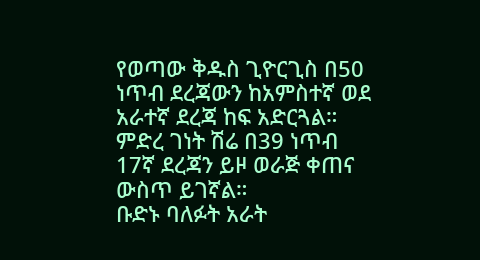የወጣው ቅዱስ ጊዮርጊስ በ50 ነጥብ ደረጃውን ከአምስተኛ ወደ አራተኛ ደረጃ ከፍ አድርጓል።
ምድረ ገነት ሽሬ በ39 ነጥብ 17ኛ ደረጃን ይዞ ወራጅ ቀጠና ውስጥ ይገኛል።
ቡድኑ ባለፉት አራት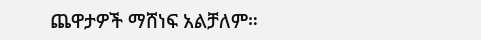ጨዋታዎች ማሸነፍ አልቻለም።